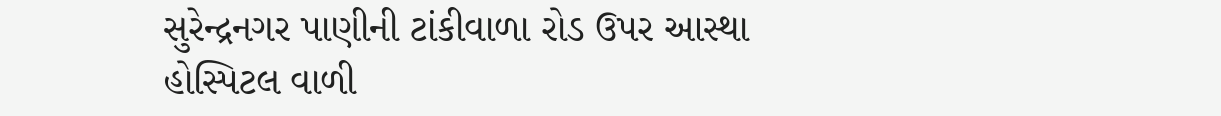સુરેન્દ્રનગર પાણીની ટાંકીવાળા રોડ ઉપર આસ્થા હોસ્પિટલ વાળી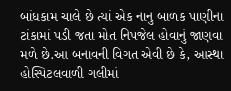બાંધકામ ચાલે છે ત્યાં એક નાનુ બાળક પાણીના ટાંકામાં પડી જતા મોત નિપજેલ હોવાનું જાણવા મળે છે.આ બનાવની વિગત એવી છે કે, આસ્થા હોસ્પિટલવાળી ગલીમાં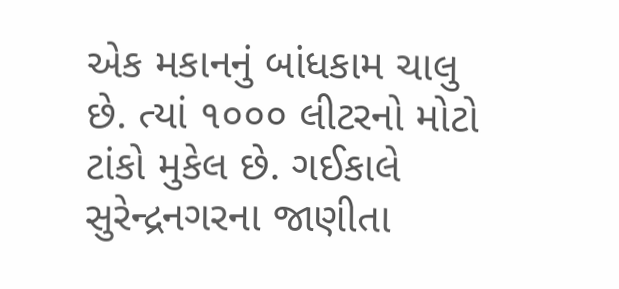એક મકાનનું બાંધકામ ચાલુ છે. ત્યાં ૧૦૦૦ લીટરનો મોટો ટાંકો મુકેલ છે. ગઈકાલે સુરેન્દ્રનગરના જાણીતા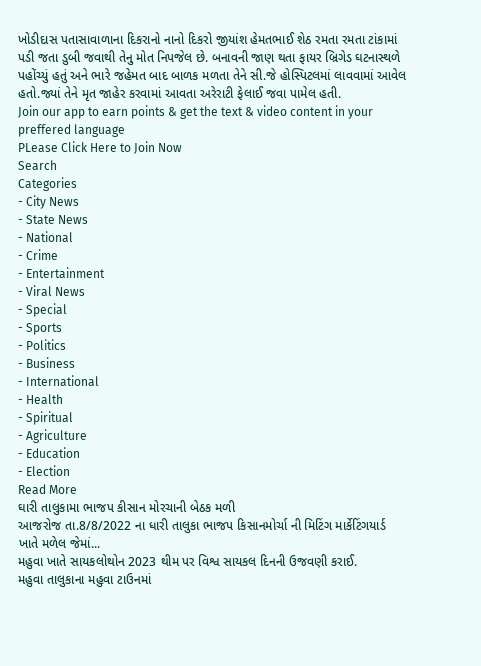ખોડીદાસ પતાસાવાળાના દિકરાનો નાનો દિકરો જીયાંશ હેમતભાઈ શેઠ રમતા રમતા ટાંકામાં પડી જતા ડુબી જવાથી તેનુ મોત નિપજેલ છે. બનાવની જાણ થતા ફાયર બ્રિગેડ ઘટનાસ્થળે પહોંચ્યું હતું અને ભારે જહેમત બાદ બાળક મળતા તેને સી.જે હોસ્પિટલમાં લાવવામાં આવેલ હતો.જ્યાં તેને મૃત જાહેર કરવામાં આવતા અરેરાટી ફેલાઈ જવા પામેલ હતી.
Join our app to earn points & get the text & video content in your preffered language
PLease Click Here to Join Now
Search
Categories
- City News
- State News
- National
- Crime
- Entertainment
- Viral News
- Special
- Sports
- Politics
- Business
- International
- Health
- Spiritual
- Agriculture
- Education
- Election
Read More
ઘારી તાલુકામા ભાજપ કીસાન મોરચાની બેઠક મળી
આજરોજ તા.8/8/2022 ના ધારી તાલુકા ભાજપ કિસાનમોર્ચા ની મિટિંગ માર્કેટિંગયાર્ડ ખાતે મળેલ જેમાં...
મહુવા ખાતે સાયકલોથોન 2023 થીમ પર વિશ્વ સાયકલ દિનની ઉજવણી કરાઈ.
મહુવા તાલુકાના મહુવા ટાઉનમાં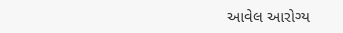આવેલ આરોગ્ય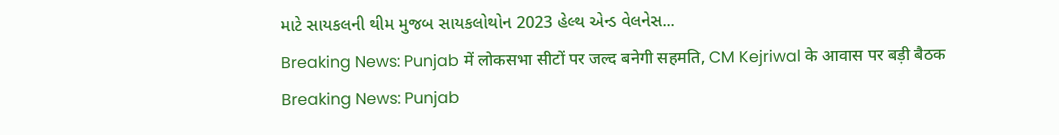માટે સાયકલની થીમ મુજબ સાયકલોથોન 2023 હેલ્થ એન્ડ વેલનેસ...
Breaking News: Punjab में लोकसभा सीटों पर जल्द बनेगी सहमति, CM Kejriwal के आवास पर बड़ी बैठक
Breaking News: Punjab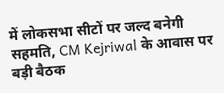में लोकसभा सीटों पर जल्द बनेगी सहमति, CM Kejriwal के आवास पर बड़ी बैठक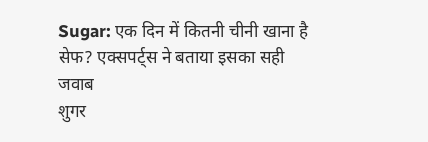Sugar: एक दिन में कितनी चीनी खाना है सेफ? एक्सपर्ट्स ने बताया इसका सही जवाब
शुगर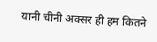यानी चीनी अक्सर ही हम कितने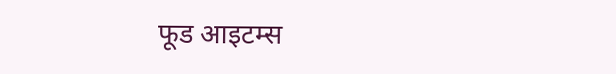फूड आइटम्स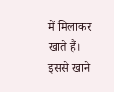में मिलाकर खाते हैं। इससे खाने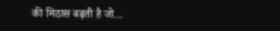की मिठास बढ़ती है जो...